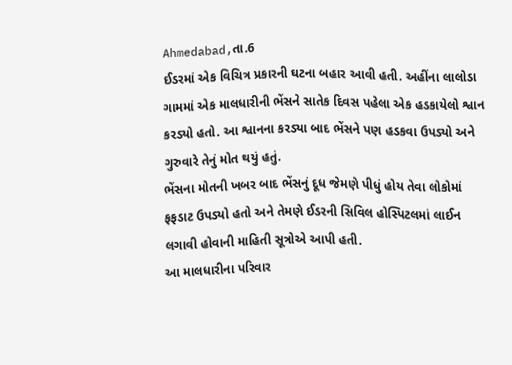Ahmedabad,તા.6
ઈડરમાં એક વિચિત્ર પ્રકારની ઘટના બહાર આવી હતી. અહીંના લાલોડા ગામમાં એક માલધારીની ભેંસને સાતેક દિવસ પહેલા એક હડકાયેલો શ્વાન કરડ્યો હતો. આ શ્વાનના કરડ્યા બાદ ભેંસને પણ હડકવા ઉપડ્યો અને ગુરુવારે તેનું મોત થયું હતું.
ભેંસના મોતની ખબર બાદ ભેંસનું દૂધ જેમણે પીધું હોય તેવા લોકોમાં ફફડાટ ઉપડ્યો હતો અને તેમણે ઈડરની સિવિલ હોસ્પિટલમાં લાઈન લગાવી હોવાની માહિતી સૂત્રોએ આપી હતી.
આ માલધારીના પરિવાર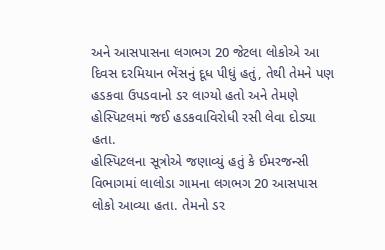અને આસપાસના લગભગ 20 જેટલા લોકોએ આ દિવસ દરમિયાન ભેંસનું દૂધ પીધું હતું, તેથી તેમને પણ હડકવા ઉપડવાનો ડર લાગ્યો હતો અને તેમણે હોસ્પિટલમાં જઈ હડકવાવિરોધી રસી લેવા દોડ્યા હતા.
હોસ્પિટલના સૂત્રોએ જણાવ્યું હતું કે ઈમરજન્સી વિભાગમાં લાલોડા ગામના લગભગ 20 આસપાસ લોકો આવ્યા હતા. તેમનો ડર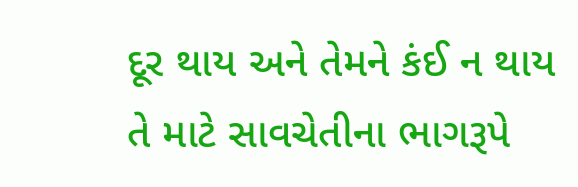દૂર થાય અને તેમને કંઈ ન થાય તે માટે સાવચેતીના ભાગરૂપે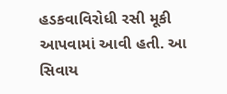હડકવાવિરોધી રસી મૂકી આપવામાં આવી હતી. આ સિવાય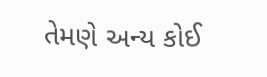તેમણે અન્ય કોઈ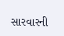સારવારની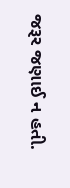જરૂર જણાઈ ન હતી.